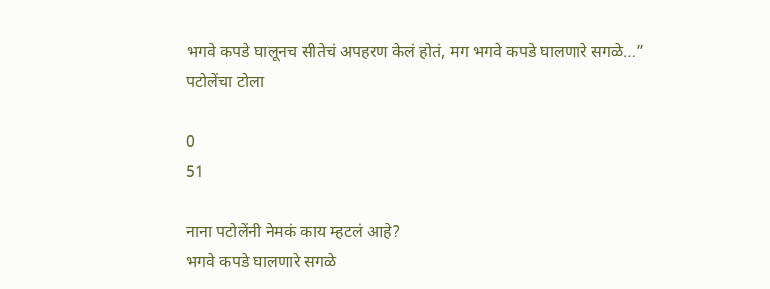भगवे कपडे घालूनच सीतेचं अपहरण केलं होतं, मग भगवे कपडे घालणारे सगळे…” पटोलेंचा टोला

0
51

नाना पटोलेंनी नेमकं काय म्हटलं आहे?
भगवे कपडे घालणारे सगळे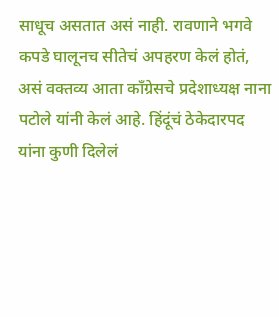साधूच असतात असं नाही. रावणाने भगवे कपडे घालूनच सीतेचं अपहरण केलं होतं, असं वक्तव्य आता काँग्रेसचे प्रदेशाध्यक्ष नाना पटोले यांनी केलं आहे. हिंदूंचं ठेकेदारपद यांना कुणी दिलेलं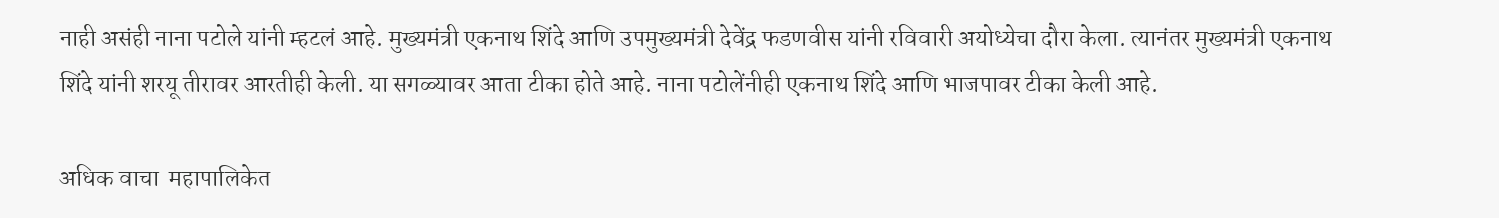नाही असंही नाना पटोले यांनी म्हटलं आहे. मुख्यमंत्री एकनाथ शिंदे आणि उपमुख्यमंत्री देवेंद्र फडणवीस यांनी रविवारी अयोध्येचा दौरा केला. त्यानंतर मुख्यमंत्री एकनाथ शिंदे यांनी शरयू तीरावर आरतीही केली. या सगळ्यावर आता टीका होते आहे. नाना पटोलेंनीही एकनाथ शिंदे आणि भाजपावर टीका केली आहे.

अधिक वाचा  महापालिकेत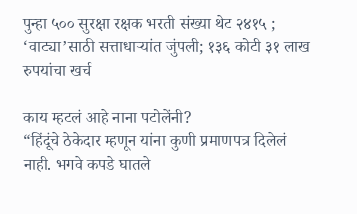पुन्हा ५०० सुरक्षा रक्षक भरती संख्या थेट २४१५ ; ‘वाट्या’साठी सत्ताधाऱ्यांत जुंपली; १३६ कोटी ३१ लाख रुपयांचा खर्च

काय म्हटलं आहे नाना पटोलेंनी?
“हिंदूंचे ठेकेदार म्हणून यांना कुणी प्रमाणपत्र दिलेलं नाही. भगवे कपडे घातले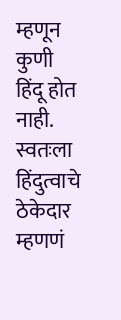म्हणून कुणी हिंदू होत नाही. स्वतःला हिंदुत्वाचे ठेकेदार म्हणणं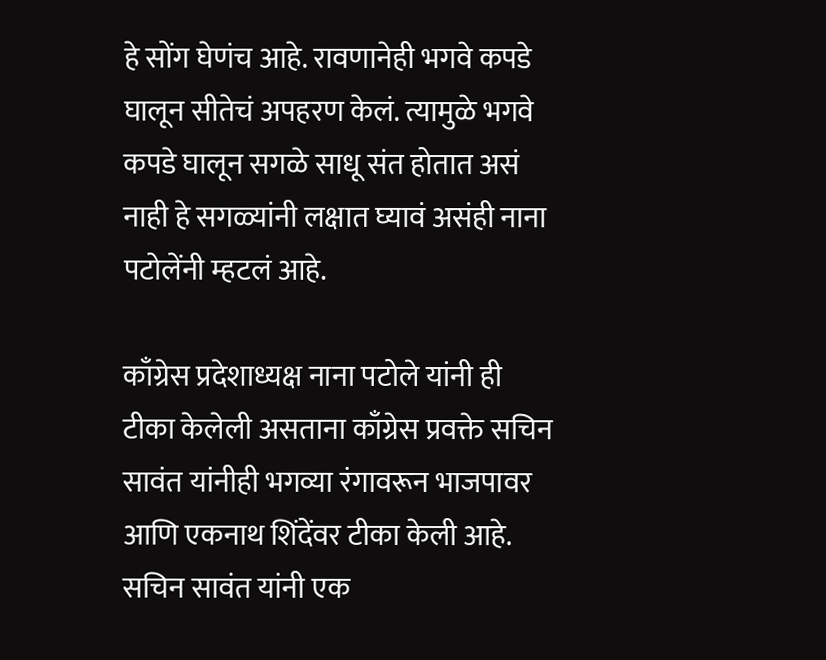हे सोंग घेणंच आहे. रावणानेही भगवे कपडे घालून सीतेचं अपहरण केलं. त्यामुळे भगवे कपडे घालून सगळे साधू संत होतात असं नाही हे सगळ्यांनी लक्षात घ्यावं असंही नाना पटोलेंनी म्हटलं आहे.

काँग्रेस प्रदेशाध्यक्ष नाना पटोले यांनी ही टीका केलेली असताना काँग्रेस प्रवक्ते सचिन सावंत यांनीही भगव्या रंगावरून भाजपावर आणि एकनाथ शिंदेंवर टीका केली आहे. सचिन सावंत यांनी एक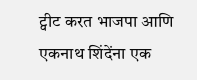ट्वीट करत भाजपा आणि एकनाथ शिंदेंना एक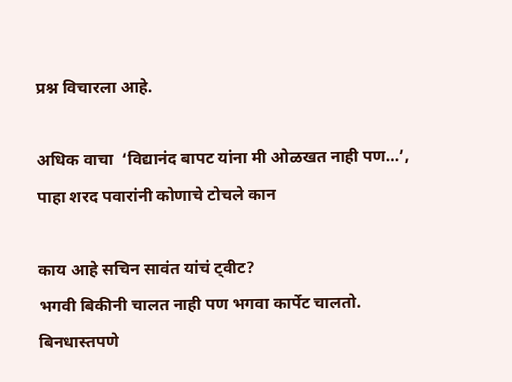प्रश्न विचारला आहे.

अधिक वाचा  ‘विद्यानंद बापट यांना मी ओळखत नाही पण…’, पाहा शरद पवारांनी कोणाचे टोचले कान

काय आहे सचिन सावंत यांचं ट्वीट?
भगवी बिकीनी चालत नाही पण भगवा कार्पेट चालतो. बिनधास्तपणे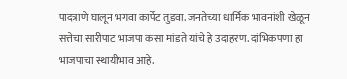पादत्राणे घालून भगवा कार्पेट तुडवा. जनतेच्या धार्मिक भावनांशी खेळून सत्तेचा सारीपाट भाजपा कसा मांडते यांचे हे उदाहरण. दांभिकपणा हा भाजपाचा स्थायीभाव आहे.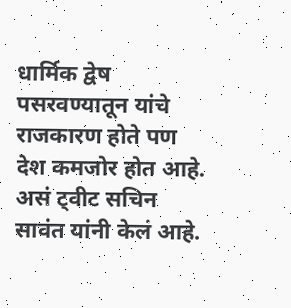धार्मिक द्वेष पसरवण्यातून यांचे राजकारण होते पण देश कमजोर होत आहे. असं ट्वीट सचिन सावंत यांनी केलं आहे.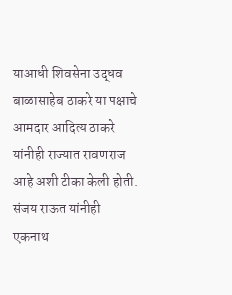याआधी शिवसेना उद्धव बाळासाहेब ठाकरे या पक्षाचे आमदार आदित्य ठाकरे यांनीही राज्यात रावणराज आहे अशी टीका केली होती. संजय राऊत यांनीही एकनाथ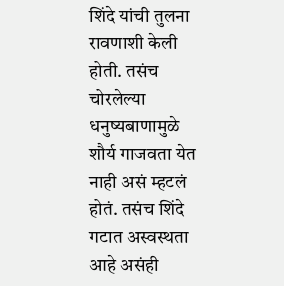शिंदे यांची तुलना रावणाशी केली होती. तसंच चोरलेल्या धनुष्यबाणामुळे शौर्य गाजवता येत नाही असं म्हटलं होतं. तसंच शिंदे गटात अस्वस्थता आहे असंही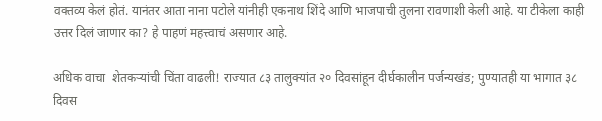वक्तव्य केलं होतं. यानंतर आता नाना पटोले यांनीही एकनाथ शिंदे आणि भाजपाची तुलना रावणाशी केली आहे. या टीकेला काही उत्तर दिलं जाणार का? हे पाहणं महत्त्वाचं असणार आहे.

अधिक वाचा  शेतकऱ्यांची चिंता वाढली! राज्यात ८३ तालुक्यांत २० दिवसांहून दीर्घकालीन पर्जन्यखंड; पुण्यातही या भागात ३८ दिवस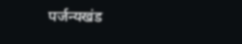पर्जन्यखंड